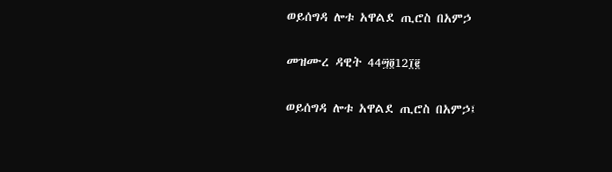ወይሰግዳ ሎቱ አዋልደ ጢሮስ በአምኃ

መዝሙረ ዳዊት 44፵፬12፲፪

ወይሰግዳ ሎቱ አዋልደ ጢሮስ በአምኃ፤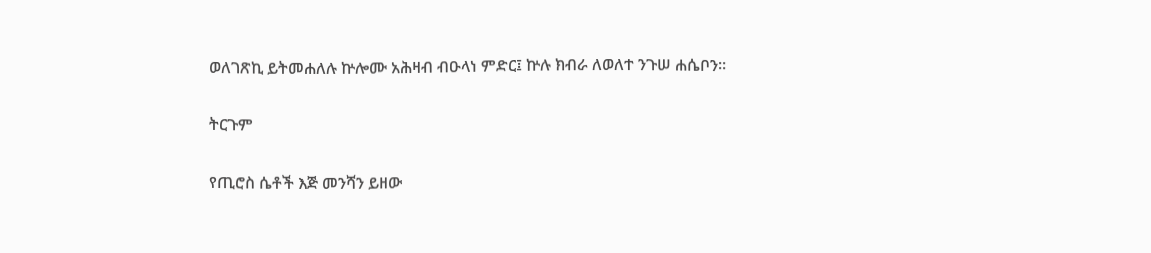ወለገጽኪ ይትመሐለሉ ኵሎሙ አሕዛብ ብዑላነ ምድር፤ ኵሉ ክብራ ለወለተ ንጉሠ ሐሴቦን።

ትርጉም

የጢሮስ ሴቶች እጅ መንሻን ይዘው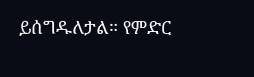ይሰግዱለታል። የምድር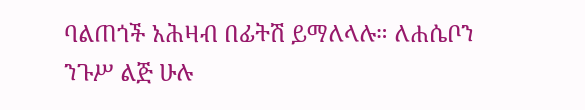ባልጠጎች አሕዛብ በፊትሽ ይማለላሉ። ለሐሴቦን ንጉሥ ልጅ ሁሉ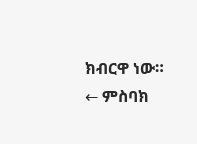ክብርዋ ነው።
← ምስባክ